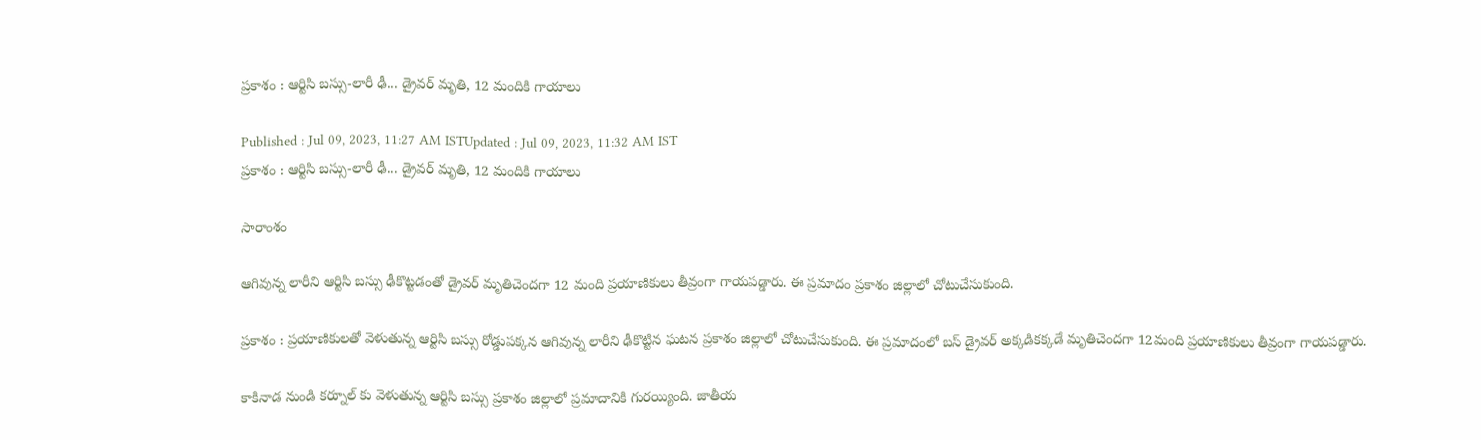ప్రకాశం : ఆర్టిసి బస్సు-లారీ ఢీ... డ్రైవర్ మృతి, 12 మందికి గాయాలు

Published : Jul 09, 2023, 11:27 AM ISTUpdated : Jul 09, 2023, 11:32 AM IST
ప్రకాశం : ఆర్టిసి బస్సు-లారీ ఢీ... డ్రైవర్ మృతి, 12 మందికి గాయాలు

సారాంశం

ఆగివున్న లారీని ఆర్టిసి బస్సు ఢీకొట్టడంతో డ్రైవర్ మృతిచెందగా 12 మంది ప్రయాణికులు తీవ్రంగా గాయపడ్డారు. ఈ ప్రమాదం ప్రకాశం జిల్లాలో చోటుచేసుకుంది.

ప్రకాశం : ప్రయాణికులతో వెళుతున్న ఆర్టిసి బస్సు రోడ్డుపక్కన ఆగివున్న లారీని ఢీకొట్టిన ఘటన ప్రకాశం జిల్లాలో చోటుచేసుకుంది. ఈ ప్రమాదంలో బస్ డ్రైవర్ అక్కడికక్కడే మృతిచెందగా 12మంది ప్రయాణికులు తీవ్రంగా గాయపడ్డారు.

కాకినాడ నుండి కర్నూల్ కు వెళుతున్న ఆర్టిసి బస్సు ప్రకాశం జిల్లాలో ప్రమాదానికి గురయ్యింది. జాతీయ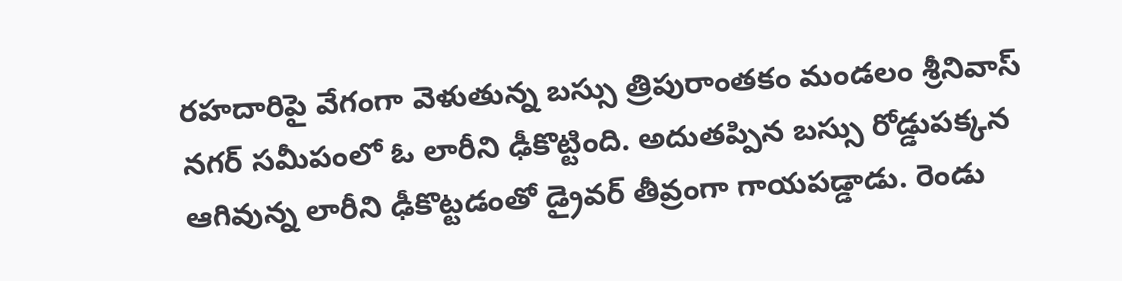రహదారిపై వేగంగా వెళుతున్న బస్సు త్రిపురాంతకం మండలం శ్రీనివాస్ నగర్ సమీపంలో ఓ లారీని ఢీకొట్టింది. అదుతప్పిన బస్సు రోడ్డుపక్కన ఆగివున్న లారీని ఢీకొట్టడంతో డ్రైవర్ తీవ్రంగా గాయపడ్డాడు. రెండు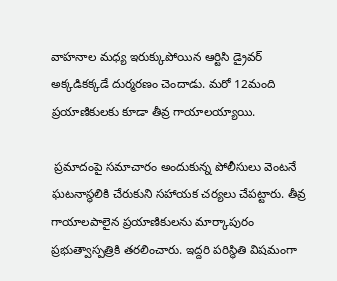వాహనాల మధ్య ఇరుక్కుపోయిన ఆర్టిసి డ్రైవర్ అక్కడికక్కడే దుర్మరణం చెందాడు. మరో 12మంది ప్రయాణికులకు కూడా తీవ్ర గాయాలయ్యాయి.

 ప్రమాదంపై సమాచారం అందుకున్న పోలీసులు వెంటనే ఘటనాస్థలికి చేరుకుని సహాయక చర్యలు చేపట్టారు. తీవ్ర గాయాలపాలైన ప్రయాణికులను మార్కాపురం ప్రభుత్వాస్పత్రికి తరలించారు. ఇద్దరి పరిస్థితి విషమంగా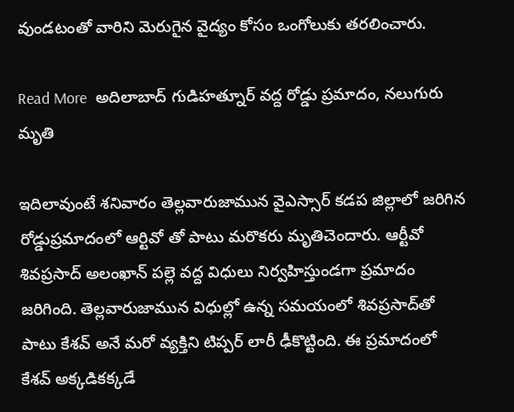వుండటంతో వారిని మెరుగైన వైద్యం కోసం ఒంగోలుకు తరలించారు.

Read More  అదిలాబాద్ గుడిహత్నూర్ వద్ద రోడ్డు ప్రమాదం, నలుగురు మృతి

ఇదిలావుంటే శనివారం తెల్లవారుజామున వైఎస్సార్ కడప జిల్లాలో జరిగిన రోడ్డుప్రమాదంలో ఆర్టివో తో పాటు మరొకరు మృతిచెందారు. ఆర్టీవో శివప్రసాద్‌ అలంఖాన్ పల్లె వద్ద విధులు నిర్వహిస్తుండగా ప్రమాదం జరిగింది. తెల్లవారుజామున విధుల్లో ఉన్న సమయంలో శివప్రసాద్‌తో పాటు కేశవ్ అనే మరో వ్యక్తిని టిప్పర్ లారీ ఢీకొట్టింది. ఈ ప్రమాదంలో కేశవ్ అక్కడికక్కడే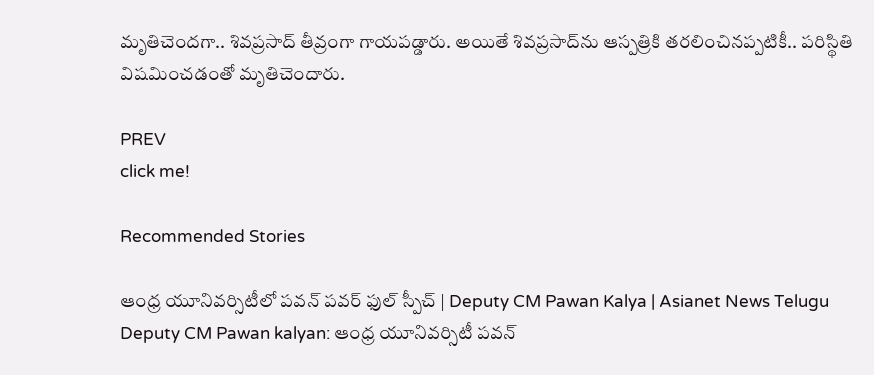మృతిచెందగా.. శివప్రసాద్ తీవ్రంగా గాయపడ్డారు. అయితే శివప్రసాద్‌ను ఆస్పత్రికి తరలించినప్పటికీ.. పరిస్థితి విషమించడంతో మృతిచెందారు.

PREV
click me!

Recommended Stories

ఆంధ్ర యూనివర్సిటీలో పవన్ పవర్ ఫుల్ స్పీచ్ | Deputy CM Pawan Kalya | Asianet News Telugu
Deputy CM Pawan kalyan: ఆంధ్ర యూనివర్సిటీ పవన్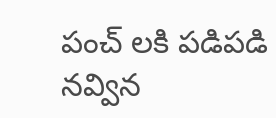పంచ్ లకి పడిపడి నవ్విన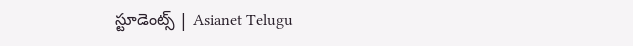స్టూడెంట్స్ | Asianet Telugu